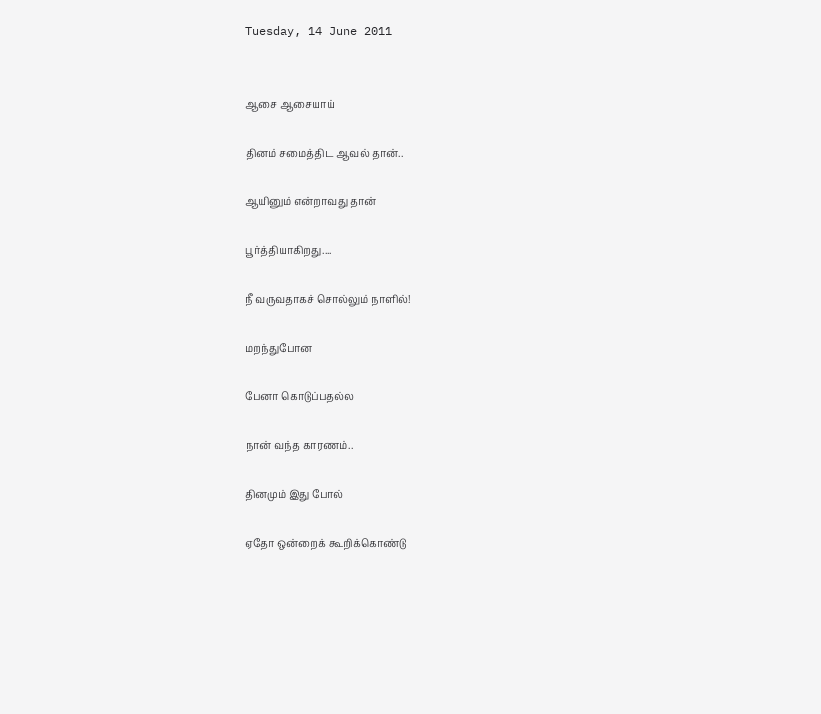Tuesday, 14 June 2011


ஆசை ஆசையாய்

தினம் சமைத்திட ஆவல் தான்..

ஆயினும் என்றாவது தான்

பூர்த்தியாகிறது....

நீ வருவதாகச் சொல்லும் நாளில்!

மறந்துபோன

பேனா கொடுப்பதல்ல

நான் வந்த காரணம்..

தினமும் இது போல்

ஏதோ ஒன்றைக் கூறிக்கொண்டு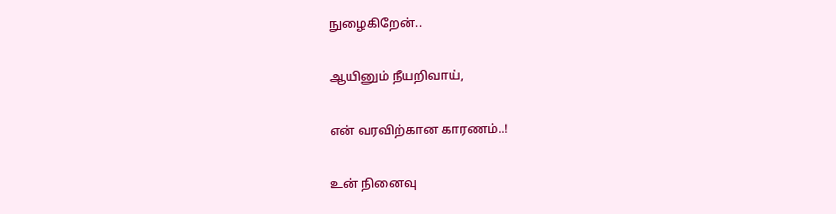நுழைகிறேன்..

ஆயினும் நீயறிவாய்,

என் வரவிற்கான காரணம்..!

உன் நினைவு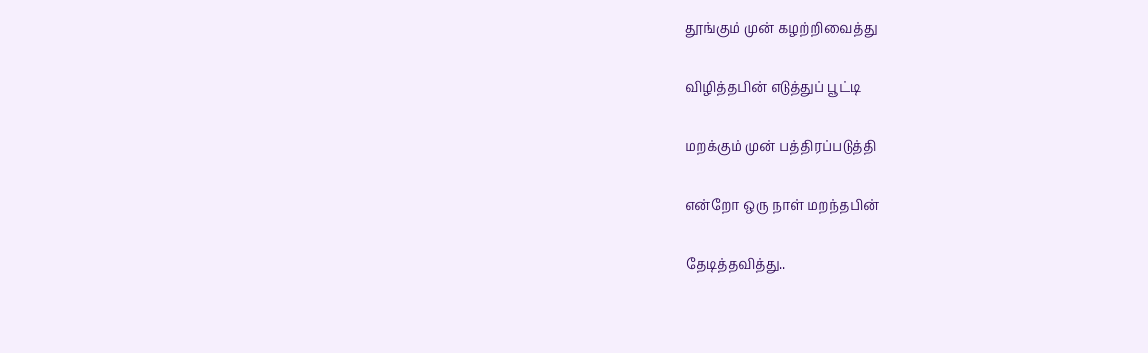தூங்கும் முன் கழற்றிவைத்து

விழித்தபின் எடுத்துப் பூட்டி

மறக்கும் முன் பத்திரப்படுத்தி

என்றோ ஒரு நாள் மறந்தபின்

தேடித்தவித்து..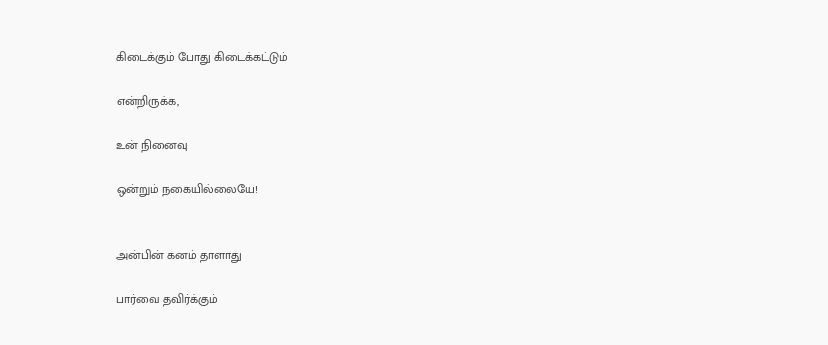கிடைக்கும் போது கிடைக்கட்டும்

என்றிருக்க,

உன் நினைவு

ஒன்றும் நகையில்லையே!


அன்பின் கனம் தாளாது

பார்வை தவிர்க்கும்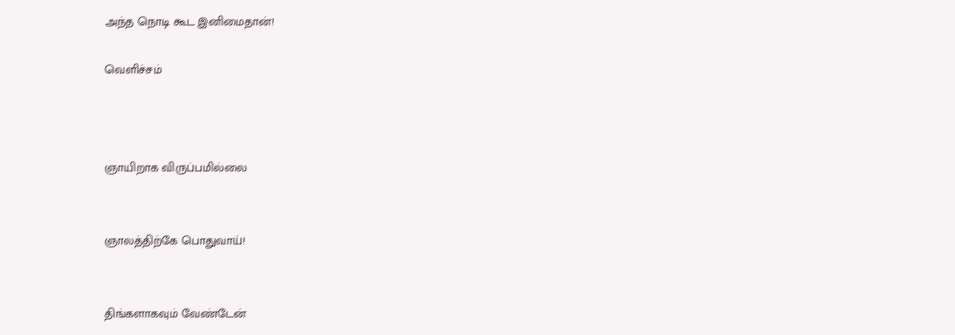அந்த நொடி கூட இனிமைதான்!

வெளிச்சம்



ஞாயிறாக விருப்பமில்லை


ஞாலத்திற்கே பொதுவாய்!


திங்களாகவும் வேண்டேன்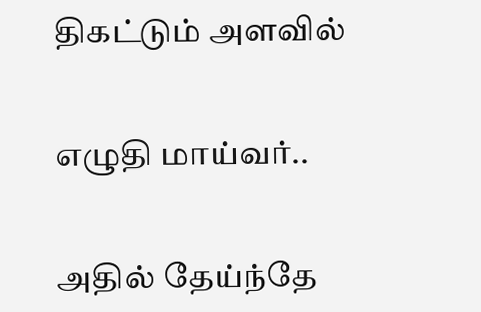திகட்டும் அளவில்


எழுதி மாய்வர்..


அதில் தேய்ந்தே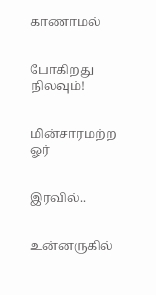காணாமல்


போகிறது நிலவும்!


மின்சாரமற்ற ஓர்


இரவில்..


உன்னருகில்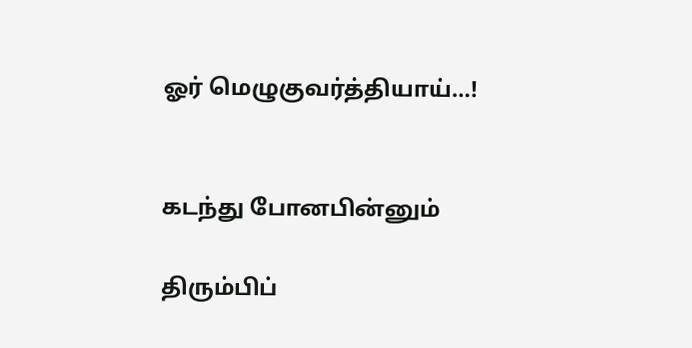ஓர் மெழுகுவர்த்தியாய்…!


கடந்து போனபின்னும்

திரும்பிப்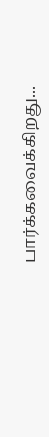பார்க்கவைக்கிறது...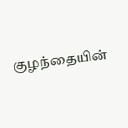குழந்தையின்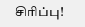சிரிப்பு!